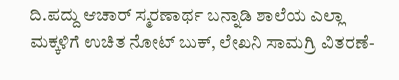ದಿ.ಪದ್ದು ಆಚಾರ್ ಸ್ಮರಣಾರ್ಥ ಬನ್ನಾಡಿ ಶಾಲೆಯ ಎಲ್ಲಾ ಮಕ್ಕಳಿಗೆ ಉಚಿತ ನೋಟ್ ಬುಕ್, ಲೇಖನಿ ಸಾಮಗ್ರಿ ವಿತರಣೆ-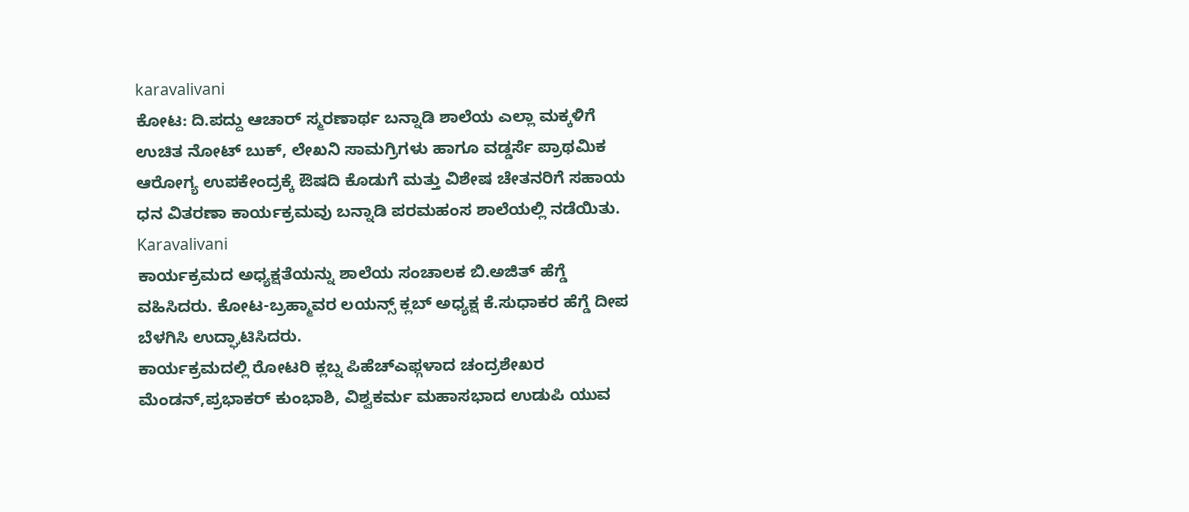karavalivani
ಕೋಟ: ದಿ.ಪದ್ದು ಆಚಾರ್ ಸ್ಮರಣಾರ್ಥ ಬನ್ನಾಡಿ ಶಾಲೆಯ ಎಲ್ಲಾ ಮಕ್ಕಳಿಗೆ ಉಚಿತ ನೋಟ್ ಬುಕ್, ಲೇಖನಿ ಸಾಮಗ್ರಿಗಳು ಹಾಗೂ ವಡ್ಡರ್ಸೆ ಪ್ರಾಥಮಿಕ ಆರೋಗ್ಯ ಉಪಕೇಂದ್ರಕ್ಕೆ ಔಷದಿ ಕೊಡುಗೆ ಮತ್ತು ವಿಶೇಷ ಚೇತನರಿಗೆ ಸಹಾಯ ಧನ ವಿತರಣಾ ಕಾರ್ಯಕ್ರಮವು ಬನ್ನಾಡಿ ಪರಮಹಂಸ ಶಾಲೆಯಲ್ಲಿ ನಡೆಯಿತು. Karavalivani
ಕಾರ್ಯಕ್ರಮದ ಅಧ್ಯಕ್ಷತೆಯನ್ನು ಶಾಲೆಯ ಸಂಚಾಲಕ ಬಿ.ಅಜಿತ್ ಹೆಗ್ಡೆ ವಹಿಸಿದರು. ಕೋಟ-ಬ್ರಹ್ಮಾವರ ಲಯನ್ಸ್ ಕ್ಲಬ್ ಅಧ್ಯಕ್ಷ ಕೆ.ಸುಧಾಕರ ಹೆಗ್ಡೆ ದೀಪ ಬೆಳಗಿಸಿ ಉದ್ಘಾಟಿಸಿದರು.
ಕಾರ್ಯಕ್ರಮದಲ್ಲಿ ರೋಟರಿ ಕ್ಲಬ್ನ ಪಿಹೆಚ್ಎಫ್ಗಳಾದ ಚಂದ್ರಶೇಖರ ಮೆಂಡನ್,ಪ್ರಭಾಕರ್ ಕುಂಭಾಶಿ, ವಿಶ್ವಕರ್ಮ ಮಹಾಸಭಾದ ಉಡುಪಿ ಯುವ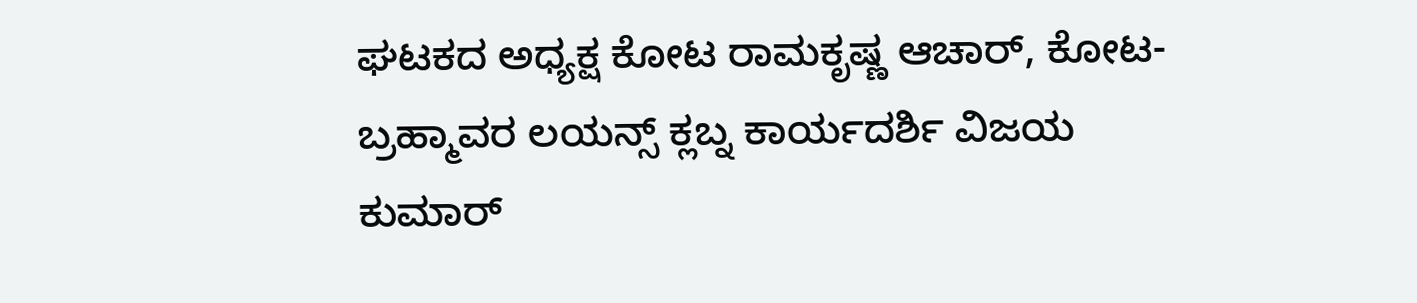ಘಟಕದ ಅಧ್ಯಕ್ಷ ಕೋಟ ರಾಮಕೃಷ್ಣ ಆಚಾರ್, ಕೋಟ-ಬ್ರಹ್ಮಾವರ ಲಯನ್ಸ್ ಕ್ಲಬ್ನ ಕಾರ್ಯದರ್ಶಿ ವಿಜಯ ಕುಮಾರ್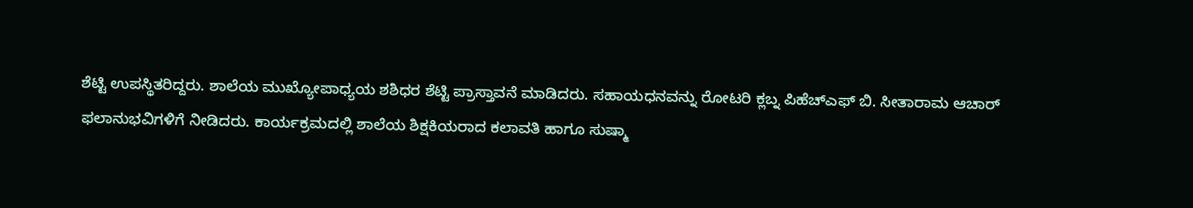ಶೆಟ್ಟಿ ಉಪಸ್ಥಿತರಿದ್ದರು. ಶಾಲೆಯ ಮುಖ್ಯೋಪಾಧ್ಯಯ ಶಶಿಧರ ಶೆಟ್ಟಿ ಪ್ರಾಸ್ತಾವನೆ ಮಾಡಿದರು. ಸಹಾಯಧನವನ್ನು ರೋಟರಿ ಕ್ಲಬ್ನ ಪಿಹೆಚ್ಎಫ್ ಬಿ. ಸೀತಾರಾಮ ಆಚಾರ್ ಫಲಾನುಭವಿಗಳಿಗೆ ನೀಡಿದರು. ಕಾರ್ಯಕ್ರಮದಲ್ಲಿ ಶಾಲೆಯ ಶಿಕ್ಷಕಿಯರಾದ ಕಲಾವತಿ ಹಾಗೂ ಸುಷ್ಮಾ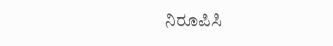ನಿರೂಪಿಸಿ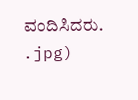ವಂದಿಸಿದರು.
.jpg)